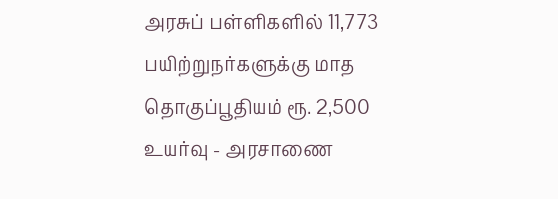அரசுப் பள்ளிகளில் 11,773 பயிற்றுநர்களுக்கு மாத தொகுப்பூதியம் ரூ. 2,500 உயர்வு - அரசாணை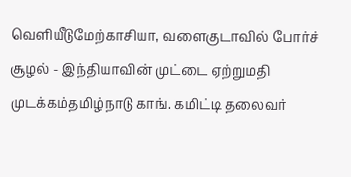வெளியீடுமேற்காசியா, வளைகுடாவில் போர்ச் சூழல் - இந்தியாவின் முட்டை ஏற்றுமதி முடக்கம்தமிழ்நாடு காங். கமிட்டி தலைவர்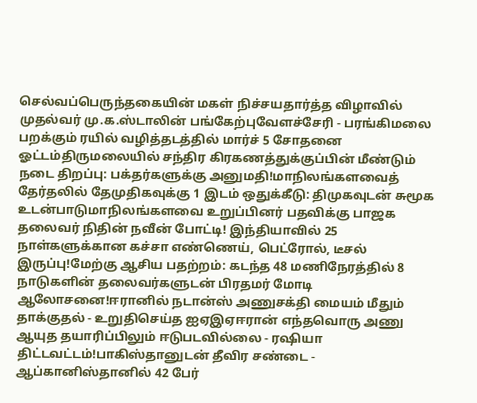செல்வப்பெருந்தகையின் மகள் நிச்சயதார்த்த விழாவில் முதல்வர் மு.க.ஸ்டாலின் பங்கேற்புவேளச்சேரி - பரங்கிமலை பறக்கும் ரயில் வழித்தடத்தில் மார்ச் 5 சோதனை ஓட்டம்திருமலையில் சந்திர கிரகணத்துக்குப்பின் மீண்டும் நடை திறப்பு: பக்தர்களுக்கு அனுமதி!மாநிலங்களவைத் தேர்தலில் தேமுதிகவுக்கு 1 இடம் ஒதுக்கீடு: திமுகவுடன் சுமூக உடன்பாடுமாநிலங்களவை உறுப்பினர் பதவிக்கு பாஜக தலைவர் நிதின் நவீன் போட்டி! இந்தியாவில் 25 நாள்களுக்கான கச்சா எண்ணெய், பெட்ரோல், டீசல் இருப்பு!மேற்கு ஆசிய பதற்றம்: கடந்த 48 மணிநேரத்தில் 8 நாடுகளின் தலைவர்களுடன் பிரதமர் மோடி ஆலோசனை!ஈரானில் நடான்ஸ் அணுசக்தி மையம் மீதும் தாக்குதல் - உறுதிசெய்த ஐஏஇஏஈரான் எந்தவொரு அணு ஆயுத தயாரிப்பிலும் ஈடுபடவில்லை - ரஷியா திட்டவட்டம்!பாகிஸ்தானுடன் தீவிர சண்டை - ஆப்கானிஸ்தானில் 42 பேர்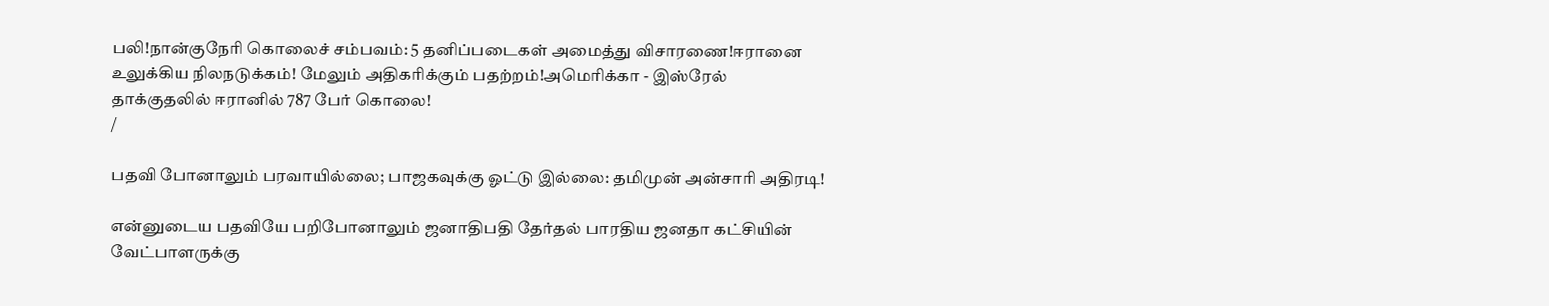பலி!நான்குநேரி கொலைச் சம்பவம்: 5 தனிப்படைகள் அமைத்து விசாரணை!ஈரானை உலுக்கிய நிலநடுக்கம்! மேலும் அதிகரிக்கும் பதற்றம்!அமெரிக்கா - இஸ்ரேல் தாக்குதலில் ஈரானில் 787 பேர் கொலை!
/

பதவி போனாலும் பரவாயில்லை; பாஜகவுக்கு ஓட்டு இல்லை: தமிமுன் அன்சாரி அதிரடி!

என்னுடைய பதவியே பறிபோனாலும் ஜனாதிபதி தேர்தல் பாரதிய ஜனதா கட்சியின் வேட்பாளருக்கு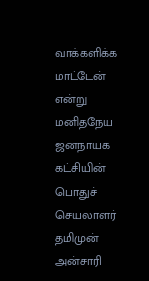வாக்களிக்க மாட்டேன் என்று மனிதநேய ஜனநாயக கட்சியின் பொதுச் செயலாளர் தமிமுன் அன்சாரி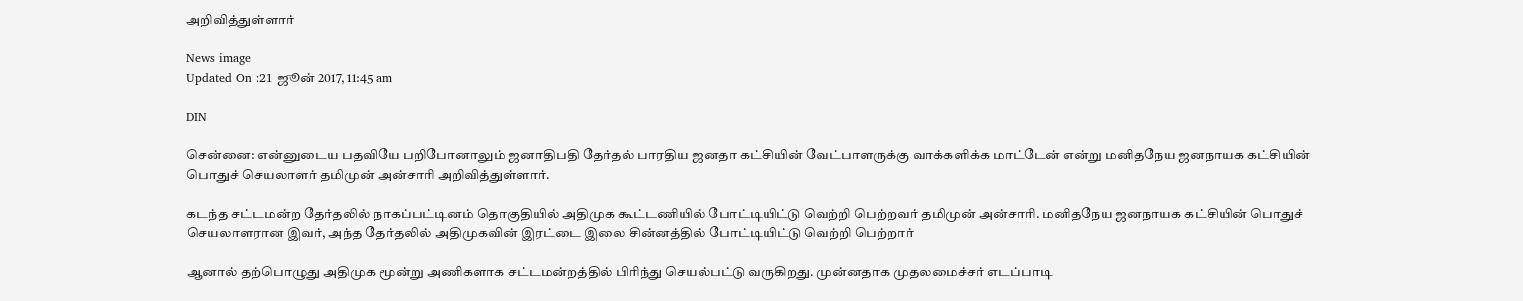அறிவித்துள்ளார்

News image
Updated On :21 ஜூன் 2017, 11:45 am

DIN

சென்னை: என்னுடைய பதவியே பறிபோனாலும் ஜனாதிபதி தேர்தல் பாரதிய ஜனதா கட்சியின் வேட்பாளருக்கு வாக்களிக்க மாட்டேன் என்று மனிதநேய ஜனநாயக கட்சியின் பொதுச் செயலாளர் தமிமுன் அன்சாரி அறிவித்துள்ளார்.

கடந்த சட்டமன்ற தேர்தலில் நாகப்பட்டினம் தொகுதியில் அதிமுக கூட்டணியில் போட்டியிட்டு வெற்றி பெற்றவர் தமிமுன் அன்சாரி. மனிதநேய ஜனநாயக கட்சியின் பொதுச் செயலாளரான இவர், அந்த தேர்தலில் அதிமுகவின் இரட்டை இலை சின்னத்தில் போட்டியிட்டு வெற்றி பெற்றார்

ஆனால் தற்பொழுது அதிமுக மூன்று அணிகளாக சட்டமன்றத்தில் பிரிந்து செயல்பட்டு வருகிறது. முன்னதாக முதலமைச்சர் எடப்பாடி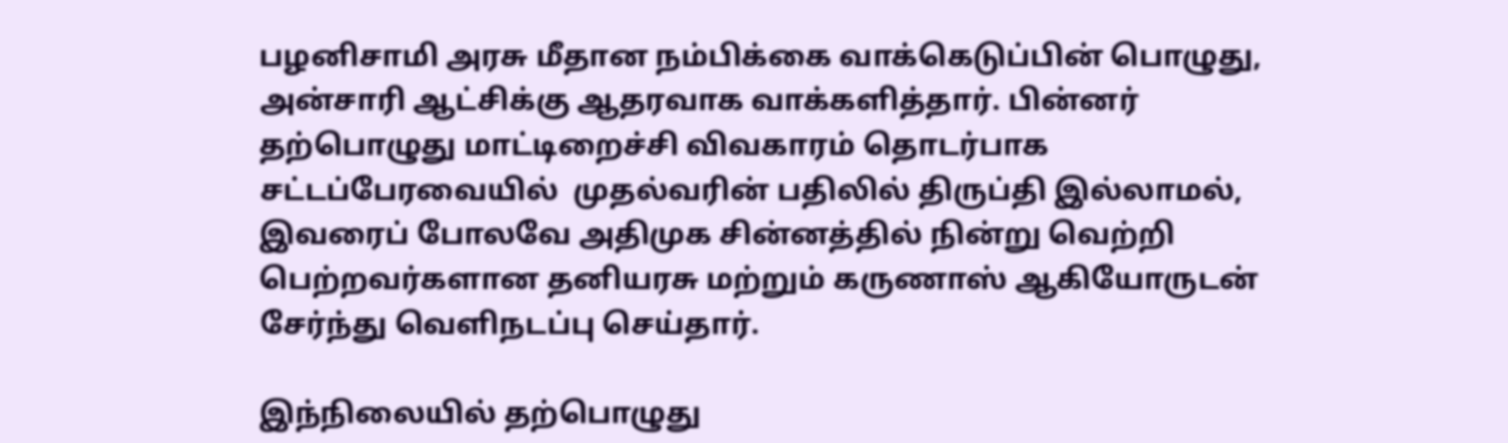பழனிசாமி அரசு மீதான நம்பிக்கை வாக்கெடுப்பின் பொழுது, அன்சாரி ஆட்சிக்கு ஆதரவாக வாக்களித்தார். பின்னர் தற்பொழுது மாட்டிறைச்சி விவகாரம் தொடர்பாக சட்டப்பேரவையில்  முதல்வரின் பதிலில் திருப்தி இல்லாமல், இவரைப் போலவே அதிமுக சின்னத்தில் நின்று வெற்றி பெற்றவர்களான தனியரசு மற்றும் கருணாஸ் ஆகியோருடன் சேர்ந்து வெளிநடப்பு செய்தார்.

இந்நிலையில் தற்பொழுது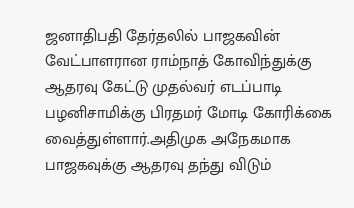ஜனாதிபதி தேர்தலில் பாஜகவின் வேட்பாளரான ராம்நாத் கோவிந்துக்கு ஆதரவு கேட்டு முதல்வர் எடப்பாடி பழனிசாமிக்கு பிரதமர் மோடி கோரிக்கை வைத்துள்ளார்.அதிமுக அநேகமாக பாஜகவுக்கு ஆதரவு தந்து விடும்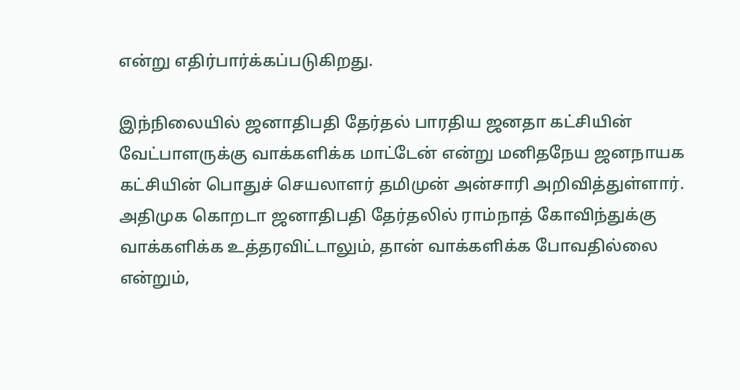என்று எதிர்பார்க்கப்படுகிறது.

இந்நிலையில் ஜனாதிபதி தேர்தல் பாரதிய ஜனதா கட்சியின் வேட்பாளருக்கு வாக்களிக்க மாட்டேன் என்று மனிதநேய ஜனநாயக கட்சியின் பொதுச் செயலாளர் தமிமுன் அன்சாரி அறிவித்துள்ளார். அதிமுக கொறடா ஜனாதிபதி தேர்தலில் ராம்நாத் கோவிந்துக்கு வாக்களிக்க உத்தரவிட்டாலும், தான் வாக்களிக்க போவதில்லை என்றும்,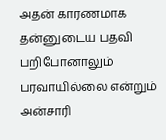அதன் காரணமாக தன்னுடைய பதவி பறிபோனாலும் பரவாயில்லை என்றும் அன்சாரி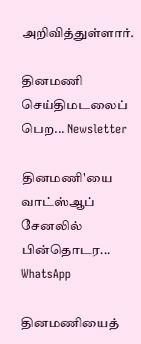அறிவித்துள்ளார்.

தினமணி செய்திமடலைப் பெற... Newsletter

தினமணி'யை வாட்ஸ்ஆப் சேனலில் பின்தொடர... WhatsApp

தினமணியைத்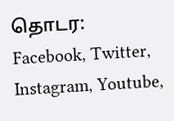தொடர: Facebook, Twitter, Instagram, Youtube,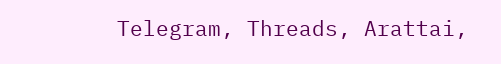Telegram, Threads, Arattai,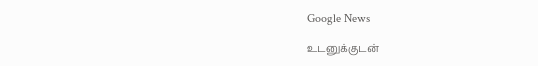Google News

உடனுக்குடன்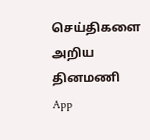செய்திகளை அறிய தினமணி App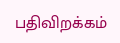பதிவிறக்கம்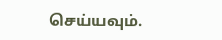செய்யவும்.